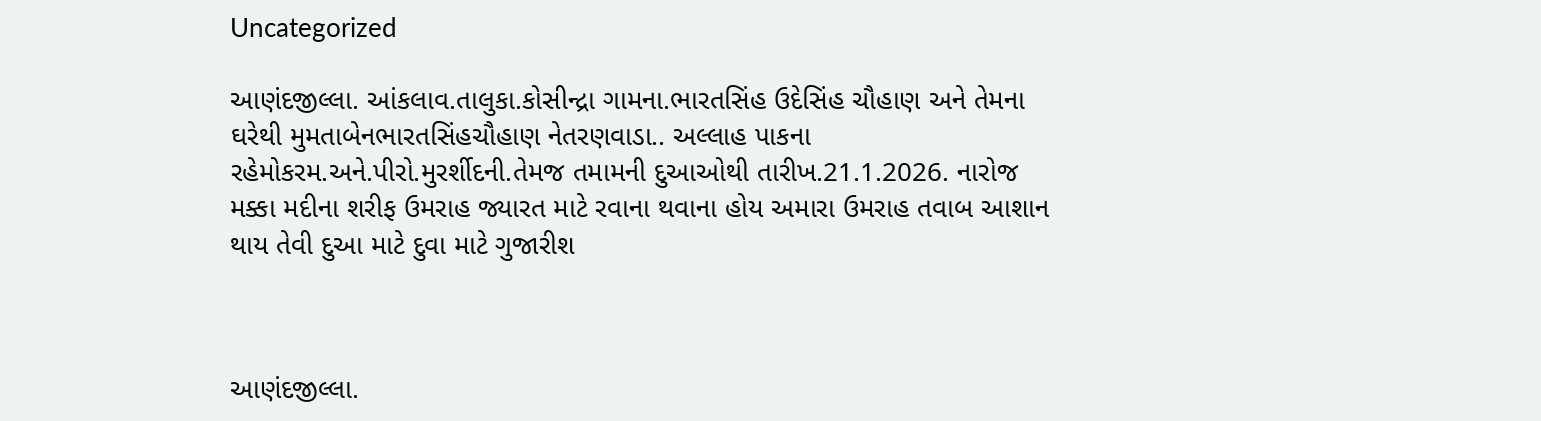Uncategorized

આણંદજીલ્લા. આંકલાવ.તાલુકા.કોસીન્દ્રા ગામના.ભારતસિંહ ઉદેસિંહ ચૌહાણ અને તેમના ઘરેથી મુમતાબેનભારતસિંહચૌહાણ નેતરણવાડા.. અલ્લાહ પાકના રહેમોકરમ.અને.પીરો.મુરર્શીદની.તેમજ તમામની દુઆઓથી તારીખ.21.1.2026. નારોજ મક્કા મદીના શરીફ ઉમરાહ જ્યારત માટે રવાના થવાના હોય અમારા ઉમરાહ તવાબ આશાન થાય તેવી દુઆ માટે દુવા માટે ગુજારીશ



આણંદજીલ્લા.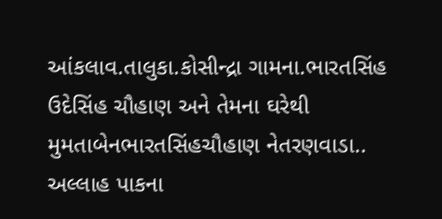આંકલાવ.તાલુકા.કોસીન્દ્રા ગામના.ભારતસિંહ ઉદેસિંહ ચૌહાણ અને તેમના ઘરેથી મુમતાબેનભારતસિંહચૌહાણ નેતરણવાડા.. અલ્લાહ પાકના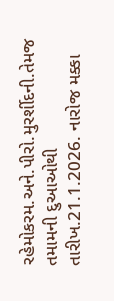રહેમોકરમ.અને.પીરો.મુરર્શીદની.તેમજ તમામની દુઆઓથી તારીખ.21.1.2026. નારોજ મક્કા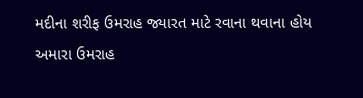મદીના શરીફ ઉમરાહ જ્યારત માટે રવાના થવાના હોય અમારા ઉમરાહ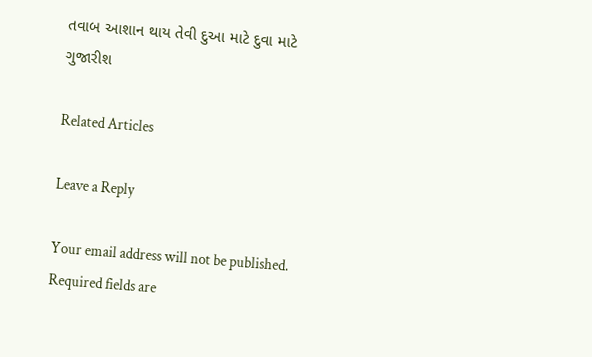તવાબ આશાન થાય તેવી દુઆ માટે દુવા માટે ગુજારીશ

Related Articles

Leave a Reply

Your email address will not be published. Required fields are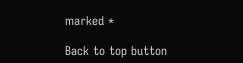marked *

Back to top button